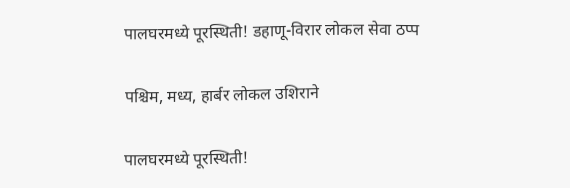पालघरमध्ये पूरस्थिती! डहाणू-विरार लोकल सेवा ठप्प

पश्चिम, मध्य, हार्बर लोकल उशिराने

पालघरमध्ये पूरस्थिती!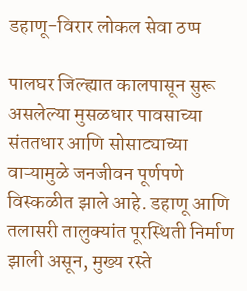डहाणू-विरार लोकल सेवा ठप्प

पालघर जिल्ह्यात कालपासून सुरू असलेल्या मुसळधार पावसाच्या संततधार आणि सोसाट्याच्या वाऱ्यामुळे जनजीवन पूर्णपणे विस्कळीत झाले आहे. डहाणू आणि तलासरी तालुक्यांत पूरस्थिती निर्माण झाली असून, मुख्य रस्ते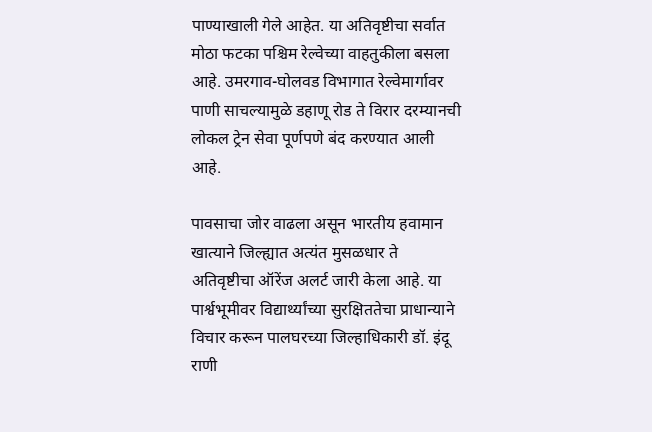पाण्याखाली गेले आहेत. या अतिवृष्टीचा सर्वात मोठा फटका पश्चिम रेल्वेच्या वाहतुकीला बसला आहे. उमरगाव-घोलवड विभागात रेल्वेमार्गावर पाणी साचल्यामुळे डहाणू रोड ते विरार दरम्यानची लोकल ट्रेन सेवा पूर्णपणे बंद करण्यात आली आहे.

पावसाचा जोर वाढला असून भारतीय हवामान खात्याने जिल्ह्यात अत्यंत मुसळधार ते अतिवृष्टीचा ऑरेंज अलर्ट जारी केला आहे. या पार्श्वभूमीवर विद्यार्थ्यांच्या सुरक्षिततेचा प्राधान्याने विचार करून पालघरच्या जिल्हाधिकारी डॉ. इंदू राणी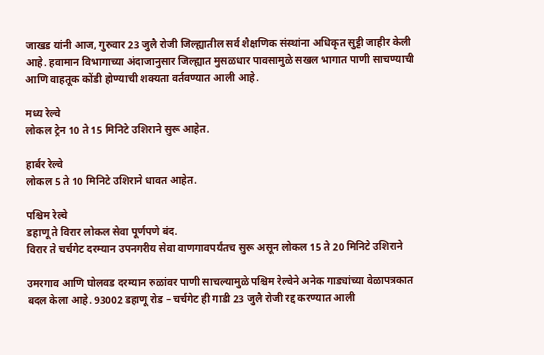जाखड यांनी आज, गुरुवार 23 जुलै रोजी जिल्ह्यातील सर्व शैक्षणिक संस्थांना अधिकृत सुट्टी जाहीर केली आहे. हवामान विभागाच्या अंदाजानुसार जिल्ह्यात मुसळधार पावसामुळे सखल भागात पाणी साचण्याची आणि वाहतूक कोंडी होण्याची शक्यता वर्तवण्यात आली आहे.

मध्य रेल्वे
लोकल ट्रेन 10 ते 15 मिनिटे उशिराने सुरू आहेत.

हार्बर रेल्वे
लोकल 5 ते 10 मिनिटे उशिराने धावत आहेत.

पश्चिम रेल्वे
डहाणू ते विरार लोकल सेवा पूर्णपणे बंद.
विरार ते चर्चगेट दरम्यान उपनगरीय सेवा वाणगावपर्यंतच सुरू असून लोकल 15 ते 20 मिनिटे उशिराने

उमरगाव आणि घोलवड दरम्यान रुळांवर पाणी साचल्यामुळे पश्चिम रेल्वेने अनेक गाड्यांच्या वेळापत्रकात बदल केला आहे. 93002 डहाणू रोड – चर्चगेट ही गाडी 23 जुलै रोजी रद्द करण्यात आली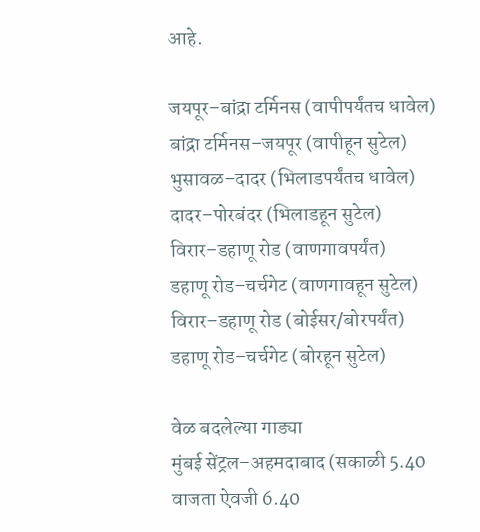आहे.

जयपूर–बांद्रा टर्मिनस (वापीपर्यंतच धावेल)
बांद्रा टर्मिनस–जयपूर (वापीहून सुटेल)
भुसावळ–दादर (भिलाडपर्यंतच धावेल)
दादर–पोरबंदर (भिलाडहून सुटेल)
विरार–डहाणू रोड (वाणगावपर्यंत)
डहाणू रोड–चर्चगेट (वाणगावहून सुटेल)
विरार–डहाणू रोड (बोईसर/बोरपर्यंत)
डहाणू रोड–चर्चगेट (बोरहून सुटेल)

वेळ बदलेल्या गाड्या
मुंबई सेंट्रल–अहमदाबाद (सकाळी 5.40 वाजता ऐवजी 6.40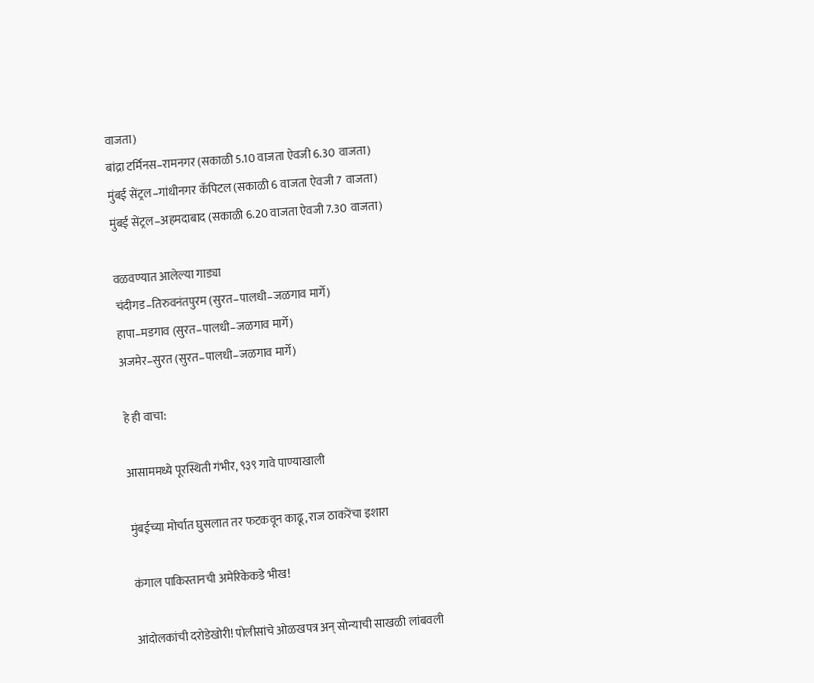वाजता)
बांद्रा टर्मिनस–रामनगर (सकाळी 5.10 वाजता ऐवजी 6.30 वाजता)
मुंबई सेंट्रल–गांधीनगर कॅपिटल (सकाळी 6 वाजता ऐवजी 7 वाजता)
मुंबई सेंट्रल–अहमदाबाद (सकाळी 6.20 वाजता ऐवजी 7.30 वाजता)

वळवण्यात आलेल्या गाड्या
चंदीगड–तिरुवनंतपुरम (सुरत–पालधी–जळगाव मार्गे)
हापा–मडगाव (सुरत–पालधी–जळगाव मार्गे)
अजमेर–सुरत (सुरत–पालधी–जळगाव मार्गे)

हे ही वाचा:

आसाममध्ये पूरस्थिती गंभीर, ९३९ गावे पाण्याखाली

मुंबईच्या मोर्चात घुसलात तर फटकवून काढू, राज ठाकरेंचा इशारा

कंगाल पाकिस्तानची अमेरिकेकडे भीख!

आंदोलकांची दरोडेखोरी! पोलीसांचे ओळखपत्र अन् सोन्याची साखळी लांबवली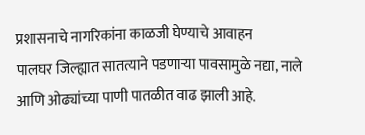प्रशासनाचे नागरिकांना काळजी घेण्याचे आवाहन
पालघर जिल्ह्यात सातत्याने पडणाऱ्या पावसामुळे नद्या, नाले आणि ओढ्यांच्या पाणी पातळीत वाढ झाली आहे.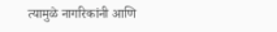त्यामुळे नागरिकांनी आणि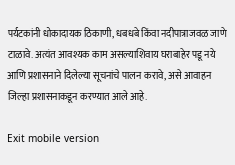पर्यटकांनी धोकादायक ठिकाणी, धबधबे किंवा नदीपात्राजवळ जाणे टाळावे. अत्यंत आवश्यक काम असल्याशिवाय घराबाहेर पडू नये आणि प्रशासनाने दिलेल्या सूचनांचे पालन करावे, असे आवाहन जिल्हा प्रशासनाकडून करण्यात आले आहे.

Exit mobile version